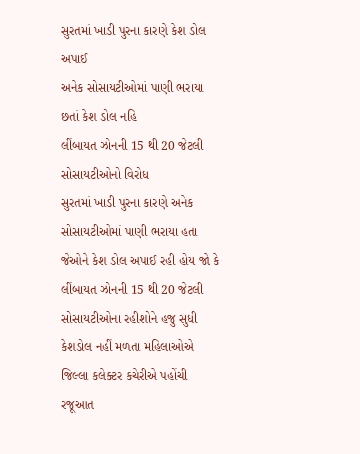સુરતમાં ખાડી પુરના કારણે કેશ ડોલ અપાઈ
અનેક સોસાયટીઓમાં પાણી ભરાયા છતાં કેશ ડોલ નહિ
લીંબાયત ઝોનની 15 થી 20 જેટલી સોસાયટીઓનો વિરોધ
સુરતમાં ખાડી પુરના કારણે અનેક સોસાયટીઓમાં પાણી ભરાયા હતા જેઓને કેશ ડોલ અપાઈ રહી હોય જો કે લીંબાયત ઝોનની 15 થી 20 જેટલી સોસાયટીઓના રહીશોને હજુ સુધી કેશડોલ નહીં મળતા મહિલાઓએ જિલ્લા કલેક્ટર કચેરીએ પહોંચી રજૂઆત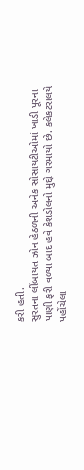કરી હતી.
સુરતના લીંબાયત ઝોન હેઠળની અનેક સોસાયટીઓમાં ખાડી પૂરના પાણી ફરી વળ્યા બાદ હવે કેશડોલનો મુદ્દો ગરમાયો છે. કલેકટરાલયે પહોંચેલા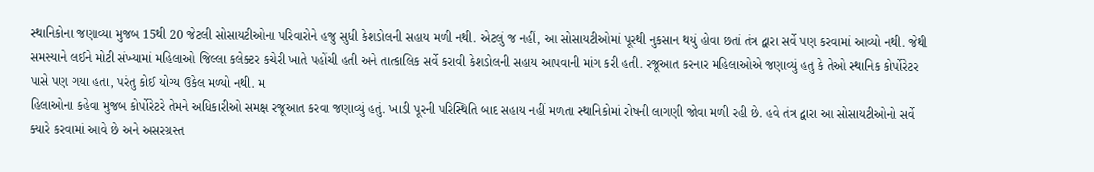સ્થાનિકોના જણાવ્યા મુજબ 15થી 20 જેટલી સોસાયટીઓના પરિવારોને હજુ સુધી કેશડોલની સહાય મળી નથી. એટલું જ નહીં, આ સોસાયટીઓમાં પૂરથી નુકસાન થયું હોવા છતાં તંત્ર દ્વારા સર્વે પણ કરવામાં આવ્યો નથી. જેથી સમસ્યાને લઈને મોટી સંખ્યામાં મહિલાઓ જિલ્લા કલેક્ટર કચેરી ખાતે પહોંચી હતી અને તાત્કાલિક સર્વે કરાવી કેશડોલની સહાય આપવાની માંગ કરી હતી. રજૂઆત કરનાર મહિલાઓએ જણાવ્યું હતુ કે તેઓ સ્થાનિક કોર્પોરેટર પાસે પણ ગયા હતા, પરંતુ કોઈ યોગ્ય ઉકેલ મળ્યો નથી. મ
હિલાઓના કહેવા મુજબ કોર્પોરેટરે તેમને અધિકારીઓ સમક્ષ રજૂઆત કરવા જણાવ્યું હતું. ખાડી પૂરની પરિસ્થિતિ બાદ સહાય નહીં મળતા સ્થાનિકોમાં રોષની લાગણી જોવા મળી રહી છે. હવે તંત્ર દ્વારા આ સોસાયટીઓનો સર્વે ક્યારે કરવામાં આવે છે અને અસરગ્રસ્ત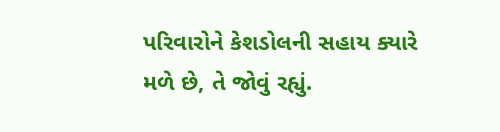પરિવારોને કેશડોલની સહાય ક્યારે મળે છે, તે જોવું રહ્યું.